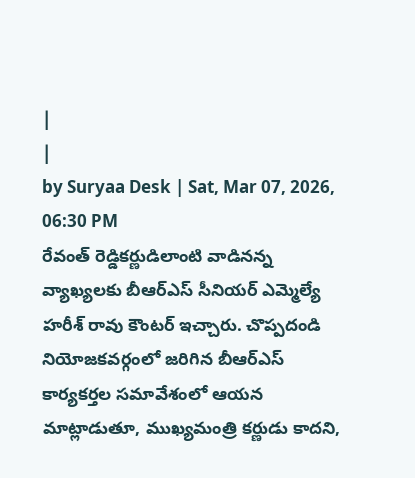|
|
by Suryaa Desk | Sat, Mar 07, 2026, 06:30 PM
రేవంత్ రెడ్డికర్ణుడిలాంటి వాడినన్న వ్యాఖ్యలకు బీఆర్ఎస్ సీనియర్ ఎమ్మెల్యే హరీశ్ రావు కౌంటర్ ఇచ్చారు. చొప్పదండి నియోజకవర్గంలో జరిగిన బీఆర్ఎస్ కార్యకర్తల సమావేశంలో ఆయన మాట్లాడుతూ, ముఖ్యమంత్రి కర్ణుడు కాదని,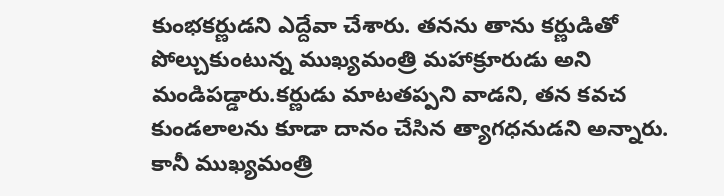కుంభకర్ణుడని ఎద్దేవా చేశారు. తనను తాను కర్ణుడితో పోల్చుకుంటున్న ముఖ్యమంత్రి మహాక్రూరుడు అని మండిపడ్డారు.కర్ణుడు మాటతప్పని వాడని, తన కవచ కుండలాలను కూడా దానం చేసిన త్యాగధనుడని అన్నారు. కానీ ముఖ్యమంత్రి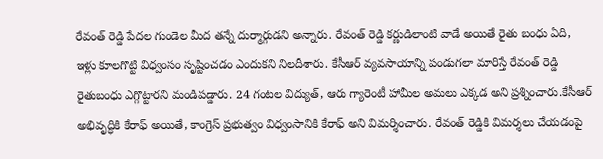రేవంత్ రెడ్డి పేదల గుండెల మీద తన్నే దుర్మార్గుడని అన్నారు. రేవంత్ రెడ్డి కర్ణుడిలాంటి వాడే అయితే రైతు బంధు ఏది, ఇళ్లు కూలగొట్టి విధ్వంసం సృష్టించడం ఎందుకని నిలదీశారు. కేసీఆర్ వ్యవసాయాన్ని పండుగలా మారిస్తే రేవంత్ రెడ్డి రైతుబంధు ఎగ్గొట్టారని మండిపడ్డారు. 24 గంటల విద్యుత్, ఆరు గ్యారెంటీ హామీల అమలు ఎక్కడ అని ప్రశ్నించారు.కేసీఆర్ అభివృద్ధికి కేరాఫ్ అయితే, కాంగ్రెస్ ప్రభుత్వం విధ్వంసానికి కేరాఫ్ అని విమర్శించారు. రేవంత్ రెడ్డికి విమర్శలు చేయడంపై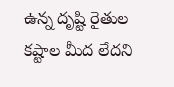ఉన్న దృష్టి రైతుల కష్టాల మీద లేదని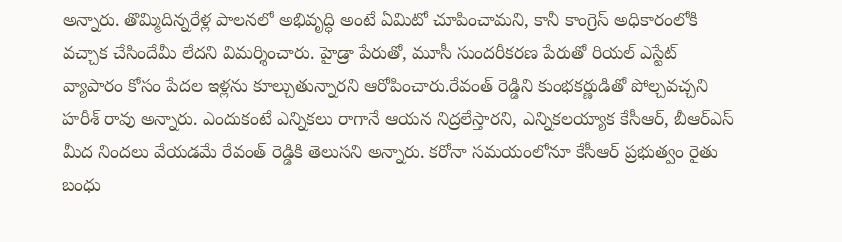అన్నారు. తొమ్మిదిన్నరేళ్ల పాలనలో అభివృద్ధి అంటే ఏమిటో చూపించామని, కానీ కాంగ్రెస్ అధికారంలోకి వచ్చాక చేసిందేమీ లేదని విమర్శించారు. హైడ్రా పేరుతో, మూసీ సుందరీకరణ పేరుతో రియల్ ఎస్టేట్ వ్యాపారం కోసం పేదల ఇళ్లను కూల్చుతున్నారని ఆరోపించారు.రేవంత్ రెడ్డిని కుంభకర్ణుడితో పోల్చవచ్చని హరీశ్ రావు అన్నారు. ఎందుకంటే ఎన్నికలు రాగానే ఆయన నిద్రలేస్తారని, ఎన్నికలయ్యాక కేసీఆర్, బీఆర్ఎస్ మీద నిందలు వేయడమే రేవంత్ రెడ్డికి తెలుసని అన్నారు. కరోనా సమయంలోనూ కేసీఆర్ ప్రభుత్వం రైతు బంధు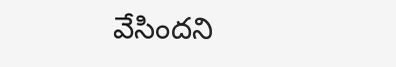వేసిందని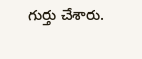గుర్తు చేశారు.